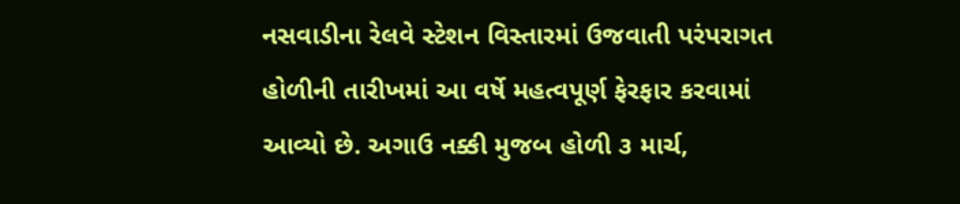નસવાડીના રેલવે સ્ટેશન વિસ્તારમાં ઉજવાતી પરંપરાગત હોળીની તારીખમાં આ વર્ષે મહત્વપૂર્ણ ફેરફાર કરવામાં આવ્યો છે. અગાઉ નક્કી મુજબ હોળી ૩ માર્ચ,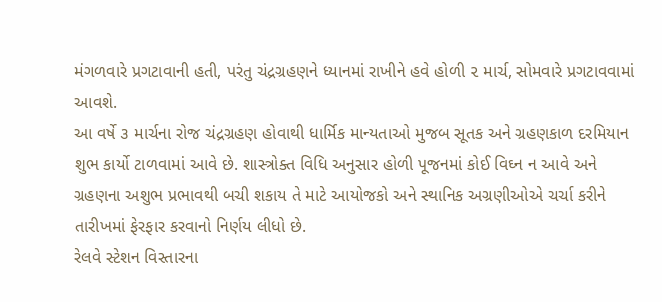મંગળવારે પ્રગટાવાની હતી, પરંતુ ચંદ્રગ્રહણને ધ્યાનમાં રાખીને હવે હોળી ૨ માર્ચ, સોમવારે પ્રગટાવવામાં આવશે.
આ વર્ષે ૩ માર્ચના રોજ ચંદ્રગ્રહણ હોવાથી ધાર્મિક માન્યતાઓ મુજબ સૂતક અને ગ્રહણકાળ દરમિયાન શુભ કાર્યો ટાળવામાં આવે છે. શાસ્ત્રોક્ત વિધિ અનુસાર હોળી પૂજનમાં કોઈ વિઘ્ન ન આવે અને ગ્રહણના અશુભ પ્રભાવથી બચી શકાય તે માટે આયોજકો અને સ્થાનિક અગ્રણીઓએ ચર્ચા કરીને તારીખમાં ફેરફાર કરવાનો નિર્ણય લીધો છે.
રેલવે સ્ટેશન વિસ્તારના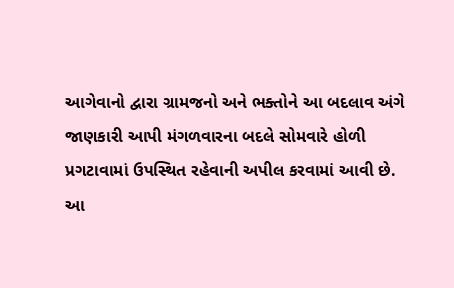આગેવાનો દ્વારા ગ્રામજનો અને ભક્તોને આ બદલાવ અંગે જાણકારી આપી મંગળવારના બદલે સોમવારે હોળી પ્રગટાવામાં ઉપસ્થિત રહેવાની અપીલ કરવામાં આવી છે.
આ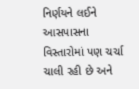નિર્ણયને લઈને આસપાસના વિસ્તારોમાં પણ ચર્ચા ચાલી રહી છે અને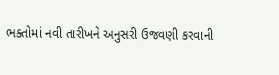ભક્તોમાં નવી તારીખને અનુસરી ઉજવણી કરવાની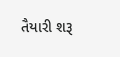તૈયારી શરૂ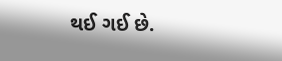થઈ ગઈ છે.